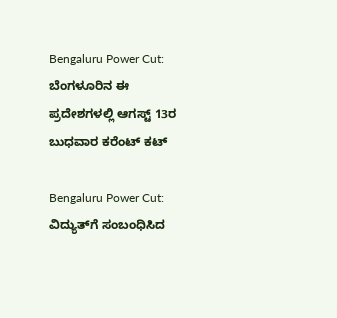Bengaluru Power Cut: ಬೆಂಗಳೂರಿನ ಈ ಪ್ರದೇಶಗಳಲ್ಲಿ ಆಗಸ್ಟ್‌ 13ರ ಬುಧವಾರ ಕರೆಂಟ್ ಕಟ್

Bengaluru Power Cut: ವಿದ್ಯುತ್‌ಗೆ ಸಂಬಂಧಿಸಿದ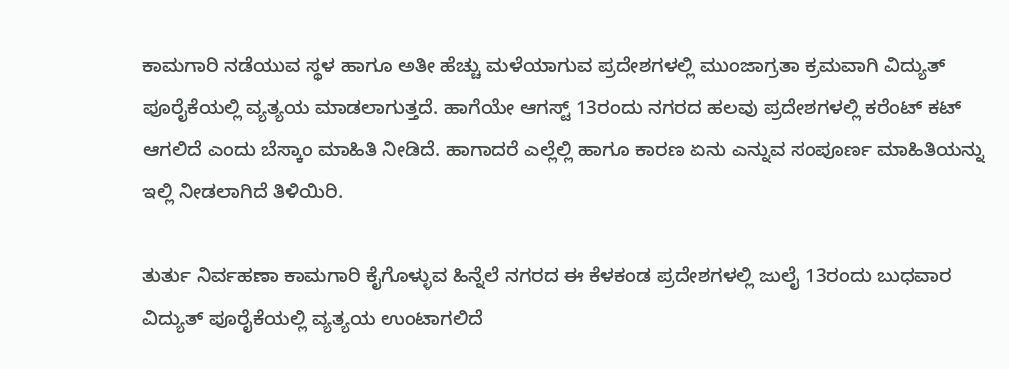ಕಾಮಗಾರಿ ನಡೆಯುವ ಸ್ಥಳ ಹಾಗೂ ಅತೀ ಹೆಚ್ಚು ಮಳೆಯಾಗುವ ಪ್ರದೇಶಗಳಲ್ಲಿ ಮುಂಜಾಗ್ರತಾ ಕ್ರಮವಾಗಿ ವಿದ್ಯುತ್‌ ಪೂರೈಕೆಯಲ್ಲಿ ವ್ಯತ್ಯಯ ಮಾಡಲಾಗುತ್ತದೆ. ಹಾಗೆಯೇ ಆಗಸ್ಟ್‌ 13ರಂದು ನಗರದ ಹಲವು ಪ್ರದೇಶಗಳಲ್ಲಿ ಕರೆಂಟ್‌ ಕಟ್‌ ಆಗಲಿದೆ ಎಂದು ಬೆಸ್ಕಾಂ ಮಾಹಿತಿ ನೀಡಿದೆ. ಹಾಗಾದರೆ ಎಲ್ಲೆಲ್ಲಿ ಹಾಗೂ ಕಾರಣ ಏನು ಎನ್ನುವ ಸಂಪೂರ್ಣ ಮಾಹಿತಿಯನ್ನು ಇಲ್ಲಿ ನೀಡಲಾಗಿದೆ ತಿಳಿಯಿರಿ.

ತುರ್ತು ನಿರ್ವಹಣಾ ಕಾಮಗಾರಿ ಕೈಗೊಳ್ಳುವ ಹಿನ್ನೆಲೆ ನಗರದ ಈ ಕೆಳಕಂಡ ಪ್ರದೇಶಗಳಲ್ಲಿ ಜುಲೈ 13ರಂದು ಬುಧವಾರ ವಿದ್ಯುತ್‌ ಪೂರೈಕೆಯಲ್ಲಿ ವ್ಯತ್ಯಯ ಉಂಟಾಗಲಿದೆ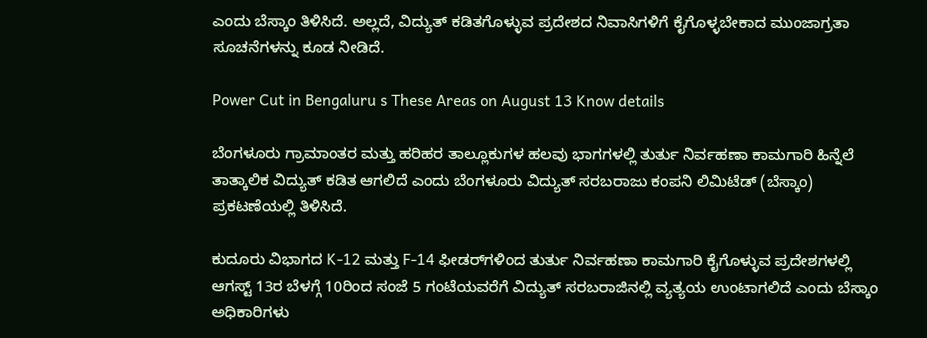ಎಂದು ಬೆಸ್ಕಾಂ ತಿಳಿಸಿದೆ. ಅಲ್ಲದೆ, ವಿದ್ಯುತ್ ಕಡಿತಗೊಳ್ಳುವ ಪ್ರದೇಶದ ನಿವಾಸಿಗಳಿಗೆ ಕೈಗೊಳ್ಳಬೇಕಾದ ಮುಂಜಾಗ್ರತಾ ಸೂಚನೆಗಳನ್ನು ಕೂಡ ನೀಡಿದೆ.

Power Cut in Bengaluru s These Areas on August 13 Know details

ಬೆಂಗಳೂರು ಗ್ರಾಮಾಂತರ ಮತ್ತು ಹರಿಹರ ತಾಲ್ಲೂಕುಗಳ ಹಲವು ಭಾಗಗಳಲ್ಲಿ ತುರ್ತು ನಿರ್ವಹಣಾ ಕಾಮಗಾರಿ ಹಿನ್ನೆಲೆ ತಾತ್ಕಾಲಿಕ ವಿದ್ಯುತ್ ಕಡಿತ ಆಗಲಿದೆ ಎಂದು ಬೆಂಗಳೂರು ವಿದ್ಯುತ್ ಸರಬರಾಜು ಕಂಪನಿ ಲಿಮಿಟೆಡ್ (ಬೆಸ್ಕಾಂ) ಪ್ರಕಟಣೆಯಲ್ಲಿ ತಿಳಿಸಿದೆ.

ಕುದೂರು ವಿಭಾಗದ K-12 ಮತ್ತು F-14 ಫೀಡರ್‌ಗಳಿಂದ ತುರ್ತು ನಿರ್ವಹಣಾ ಕಾಮಗಾರಿ ಕೈಗೊಳ್ಳುವ ಪ್ರದೇಶಗಳಲ್ಲಿ ಆಗಸ್ಟ್ 13ರ ಬೆಳಗ್ಗೆ 10ರಿಂದ ಸಂಜೆ 5 ಗಂಟೆಯವರೆಗೆ ವಿದ್ಯುತ್ ಸರಬರಾಜಿನಲ್ಲಿ ವ್ಯತ್ಯಯ ಉಂಟಾಗಲಿದೆ ಎಂದು ಬೆಸ್ಕಾಂ ಅಧಿಕಾರಿಗಳು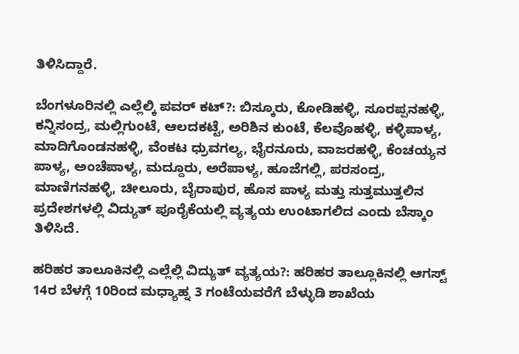ತಿಳಿಸಿದ್ದಾರೆ.

ಬೆಂಗಳೂರಿನಲ್ಲಿ ಎಲ್ಲೆಲ್ಕಿ ಪವರ್ ಕಟ್‌?: ಬಿಸ್ಕೂರು, ಕೋಡಿಹಳ್ಳಿ, ಸೂರಪ್ಪನಹಳ್ಳಿ, ಕನ್ನಿಸಂದ್ರ, ಮಲ್ಲಿಗುಂಟೆ, ಆಲದಕಟ್ಟೆ, ಅರಿಶಿನ ಕುಂಟೆ, ಕೆಲವೊಹಳ್ಳಿ, ಕಳ್ಳಿಪಾಳ್ಯ, ಮಾದಿಗೊಂಡನಹಳ್ಳಿ, ವೆಂಕಟ ಧ್ರುವಗಲ್ಯ, ಭೈರನೂರು, ವಾಜರಹಳ್ಳಿ, ಕೆಂಚಯ್ಯನ ಪಾಳ್ಯ, ಅಂಚೆಪಾಳ್ಯ, ಮದ್ದೂರು, ಅರೆಪಾಳ್ಯ, ಹೂಜೆಗಲ್ಲಿ, ಪರಸಂದ್ರ, ಮಾಣಿಗನಹಳ್ಳಿ, ಚೀಲೂರು, ಬೈರಾಪುರ, ಹೊಸ ಪಾಳ್ಯ ಮತ್ತು ಸುತ್ತಮುತ್ತಲಿನ ಪ್ರದೇಶಗಳಲ್ಲಿ ವಿದ್ಯುತ್ ಪೂರೈಕೆಯಲ್ಲಿ ವ್ಯತ್ಯಯ ಉಂಟಾಗಲಿದ ಎಂದು ಬೆಸ್ಕಾಂ ತಿಳಿಸಿದೆ.

ಹರಿಹರ ತಾಲೂಕಿನಲ್ಲಿ ಎಲ್ಲೆಲ್ಲಿ ವಿದ್ಯುತ್ ವ್ಯತ್ಯಯ?: ಹರಿಹರ ತಾಲ್ಲೂಕಿನಲ್ಲಿ ಆಗಸ್ಟ್ 14ರ ಬೆಳಗ್ಗೆ 10ರಿಂದ ಮಧ್ಯಾಹ್ನ 3 ಗಂಟೆಯವರೆಗೆ ಬೆಳ್ಳುಡಿ ಶಾಖೆಯ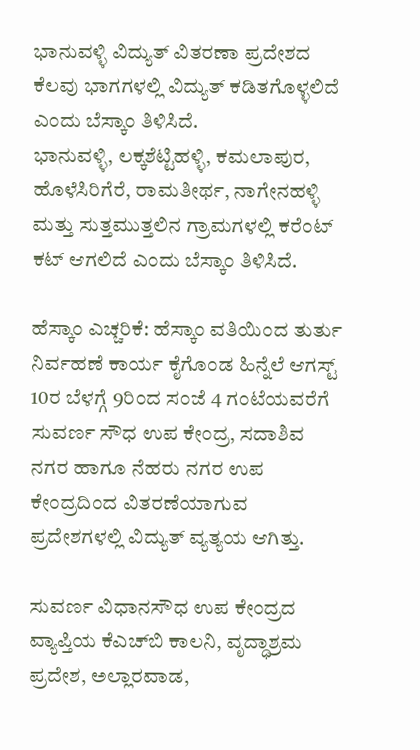ಭಾನುವಳ್ಳಿ ವಿದ್ಯುತ್ ವಿತರಣಾ ಪ್ರದೇಶದ ಕೆಲವು ಭಾಗಗಳಲ್ಲಿ ವಿದ್ಯುತ್ ಕಡಿತಗೊಳ್ಳಲಿದೆ ಎಂದು ಬೆಸ್ಕಾಂ ತಿಳಿಸಿದೆ.
ಭಾನುವಳ್ಳಿ, ಲಕ್ಕಶೆಟ್ಟಿಹಳ್ಳಿ, ಕಮಲಾಪುರ, ಹೊಳೆಸಿರಿಗೆರೆ, ರಾಮತೀರ್ಥ, ನಾಗೇನಹಳ್ಳಿ ಮತ್ತು ಸುತ್ತಮುತ್ತಲಿನ ಗ್ರಾಮಗಳಲ್ಲಿ ಕರೆಂಟ್‌ ಕಟ್‌ ಆಗಲಿದೆ ಎಂದು ಬೆಸ್ಕಾಂ ತಿಳಿಸಿದೆ.

ಹೆಸ್ಕಾಂ ಎಚ್ಚರಿಕೆ: ಹೆಸ್ಕಾಂ ವತಿಯಿಂದ ತುರ್ತು ನಿರ್ವಹಣೆ ಕಾರ್ಯ ಕೈಗೊಂಡ ಹಿನ್ನೆಲೆ ಆಗಸ್ಟ್‌ 10ರ ಬೆಳಗ್ಗೆ 9ರಿಂದ ಸಂಜೆ 4 ಗಂಟೆಯವರೆಗೆ ಸುವರ್ಣ ಸೌಧ ಉಪ ಕೇಂದ್ರ, ಸದಾಶಿವ ನಗರ ಹಾಗೂ ನೆಹರು ನಗರ ಉಪ ಕೇಂದ್ರದಿಂದ ವಿತರಣೆಯಾಗುವ ಪ್ರದೇಶಗಳಲ್ಲಿ ವಿದ್ಯುತ್‌ ವ್ಯತ್ಯಯ ಆಗಿತ್ತು.

ಸುವರ್ಣ ವಿಧಾನಸೌಧ ಉಪ ಕೇಂದ್ರದ ವ್ಯಾಪ್ತಿಯ ಕೆಎಚ್‌ಬಿ ಕಾಲನಿ, ವೃದ್ಧಾಶ್ರಮ ಪ್ರದೇಶ, ಅಲ್ಲಾರವಾಡ,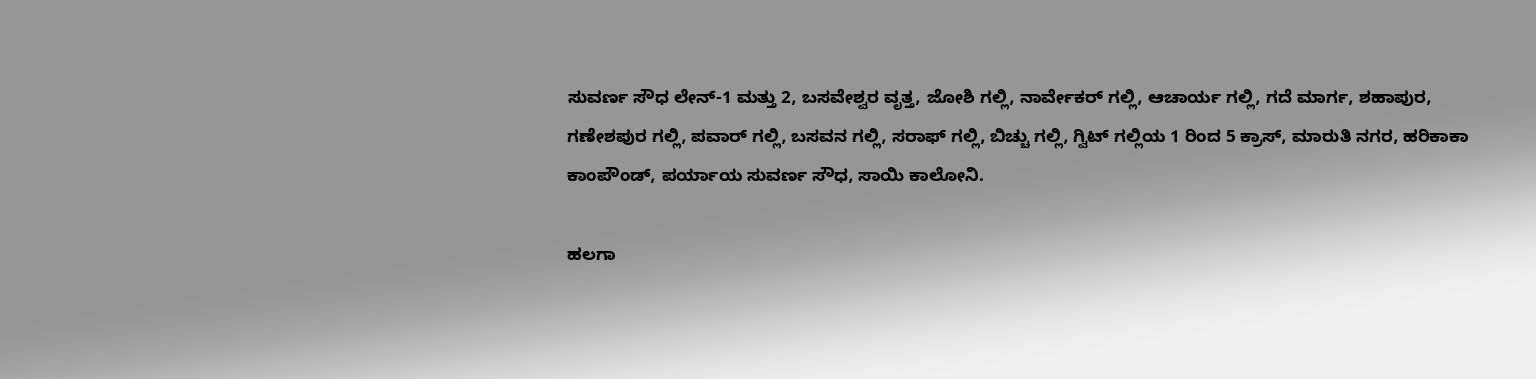ಸುವರ್ಣ ಸೌಧ ಲೇನ್‌-1 ಮತ್ತು 2, ಬಸವೇಶ್ವರ ವೃತ್ತ, ಜೋಶಿ ಗಲ್ಲಿ, ನಾರ್ವೇಕರ್‌ ಗಲ್ಲಿ, ಆಚಾರ್ಯ ಗಲ್ಲಿ, ಗದೆ ಮಾರ್ಗ, ಶಹಾಪುರ, ಗಣೇಶಪುರ ಗಲ್ಲಿ, ಪವಾರ್‌ ಗಲ್ಲಿ, ಬಸವನ ಗಲ್ಲಿ, ಸರಾಫ್‌ ಗಲ್ಲಿ, ಬಿಚ್ಚು ಗಲ್ಲಿ, ಗ್ವಿಟ್‌ ಗಲ್ಲಿಯ 1 ರಿಂದ 5 ಕ್ರಾಸ್‌, ಮಾರುತಿ ನಗರ, ಹರಿಕಾಕಾ ಕಾಂಪೌಂಡ್‌, ಪರ್ಯಾಯ ಸುವರ್ಣ ಸೌಧ, ಸಾಯಿ ಕಾಲೋನಿ.

ಹಲಗಾ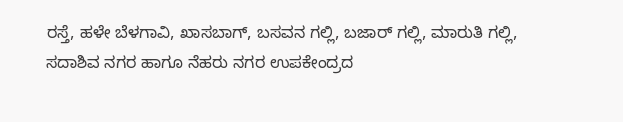ರಸ್ತೆ, ಹಳೇ ಬೆಳಗಾವಿ, ಖಾಸಬಾಗ್‌, ಬಸವನ ಗಲ್ಲಿ, ಬಜಾರ್‌ ಗಲ್ಲಿ, ಮಾರುತಿ ಗಲ್ಲಿ, ಸದಾಶಿವ ನಗರ ಹಾಗೂ ನೆಹರು ನಗರ ಉಪಕೇಂದ್ರದ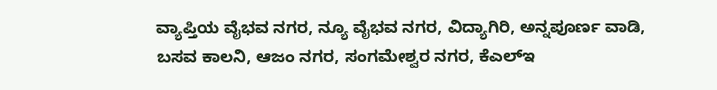ವ್ಯಾಪ್ತಿಯ ವೈಭವ ನಗರ, ನ್ಯೂ ವೈಭವ ನಗರ, ವಿದ್ಯಾಗಿರಿ, ಅನ್ನಪೂರ್ಣ ವಾಡಿ, ಬಸವ ಕಾಲನಿ, ಆಜಂ ನಗರ, ಸಂಗಮೇಶ್ವರ ನಗರ, ಕೆಎಲ್‌ಇ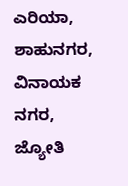ಎರಿಯಾ, ಶಾಹುನಗರ, ವಿನಾಯಕ ನಗರ, ಜ್ಯೋತಿ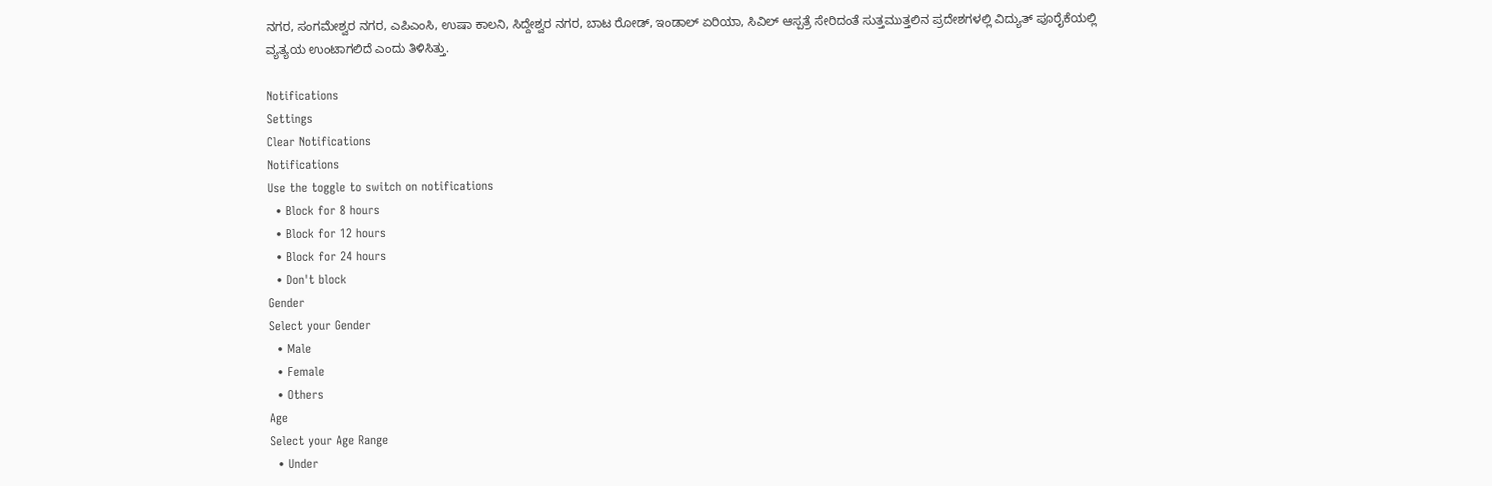ನಗರ, ಸಂಗಮೇಶ್ವರ ನಗರ, ಎಪಿಎಂಸಿ, ಉಷಾ ಕಾಲನಿ, ಸಿದ್ದೇಶ್ವರ ನಗರ, ಬಾಟ ರೋಡ್‌, ಇಂಡಾಲ್‌ ಏರಿಯಾ, ಸಿವಿಲ್‌ ಆಸ್ಪತ್ರೆ ಸೇರಿದಂತೆ ಸುತ್ತಮುತ್ತಲಿನ ಪ್ರದೇಶಗಳಲ್ಲಿ ವಿದ್ಯುತ್‌ ಪೂರೈಕೆಯಲ್ಲಿ ವ್ಯತ್ಯಯ ಉಂಟಾಗಲಿದೆ ಎಂದು ತಿಳಿಸಿತ್ತು.

Notifications
Settings
Clear Notifications
Notifications
Use the toggle to switch on notifications
  • Block for 8 hours
  • Block for 12 hours
  • Block for 24 hours
  • Don't block
Gender
Select your Gender
  • Male
  • Female
  • Others
Age
Select your Age Range
  • Under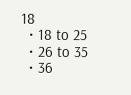18
  • 18 to 25
  • 26 to 35
  • 36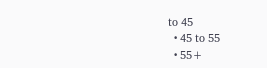to 45
  • 45 to 55
  • 55+